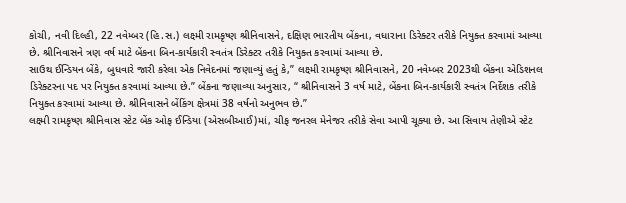કોચી, નવી દિલ્હી, 22 નવેમ્બર (હિ.સ.) લક્ષ્મી રામકૃષ્ણ શ્રીનિવાસને, દક્ષિણ ભારતીય બેંકના, વધારાના ડિરેક્ટર તરીકે નિયુક્ત કરવામાં આવ્યા છે. શ્રીનિવાસને ત્રણ વર્ષ માટે બેંકના બિન-કાર્યકારી સ્વતંત્ર ડિરેક્ટર તરીકે નિયુક્ત કરવામાં આવ્યા છે.
સાઉથ ઈન્ડિયન બેંકે, બુધવારે જારી કરેલા એક નિવેદનમાં જણાવ્યું હતું કે,” લક્ષ્મી રામકૃષ્ણ શ્રીનિવાસને, 20 નવેમ્બર 2023થી બેંકના એડિશનલ ડિરેક્ટરના પદ પર નિયુક્ત કરવામાં આવ્યા છે.” બેંકના જણાવ્યા અનુસાર, “ શ્રીનિવાસને 3 વર્ષ માટે, બેંકના બિન-કાર્યકારી સ્વતંત્ર નિર્દેશક તરીકે નિયુક્ત કરવામાં આવ્યા છે. શ્રીનિવાસને બેંકિંગ ક્ષેત્રમાં 38 વર્ષનો અનુભવ છે.”
લક્ષ્મી રામકૃષ્ણ શ્રીનિવાસ સ્ટેટ બેંક ઓફ ઈન્ડિયા (એસબીઆઈ)માં, ચીફ જનરલ મેનેજર તરીકે સેવા આપી ચૂક્યા છે. આ સિવાય તેણીએ સ્ટેટ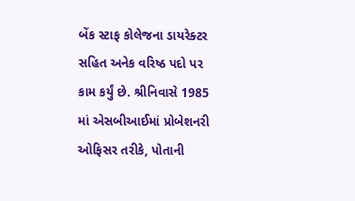બેંક સ્ટાફ કોલેજના ડાયરેક્ટર સહિત અનેક વરિષ્ઠ પદો પર કામ કર્યું છે. શ્રીનિવાસે 1985 માં એસબીઆઈમાં પ્રોબેશનરી ઓફિસર તરીકે, પોતાની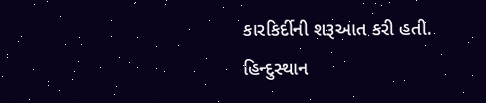કારકિર્દીની શરૂઆત કરી હતી.
હિન્દુસ્થાન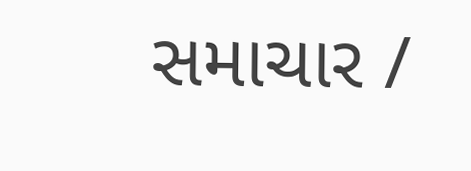સમાચાર /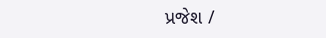પ્રજેશ /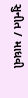સુનીત / માધવી